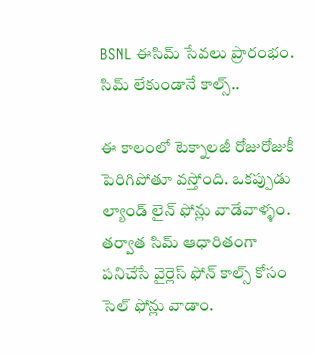BSNL ఈసిమ్ సేవలు ప్రారంభం. సిమ్ లేకుండానే కాల్స్..

ఈ కాలంలో టెక్నాలజీ రోజురోజుకీ పెరిగిపోతూ వస్తోంది. ఒకప్పుడు ల్యాండ్ లైన్ ఫోన్లు వాడేవాళ్ళం. తర్వాత సిమ్ ఆధారితంగా పనిచేసే వైర్లెస్ ఫోన్ కాల్స్ కోసం సెల్ ఫోన్లు వాడాం.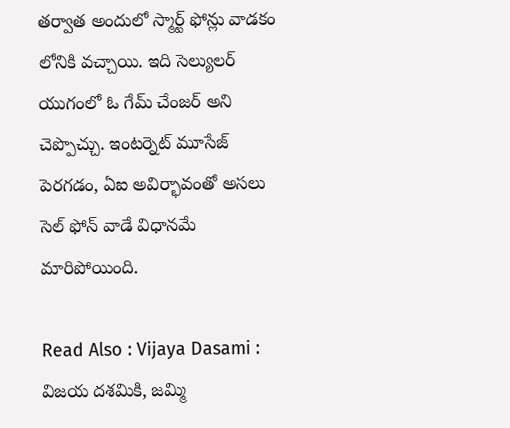తర్వాత అందులో స్మార్ట్ ఫోన్లు వాడకం లోనికి వచ్చాయి. ఇది సెల్యులర్ యుగంలో ఓ గేమ్ చేంజర్ అని చెప్పొచ్చు. ఇంటర్నెట్ మూసేజ్ పెరగడం, ఏఐ అవిర్భావంతో అసలు సెల్ ఫోన్ వాడే విధానమే మారిపోయింది.

Read Also : Vijaya Dasami : విజయ దశమికి, జమ్మి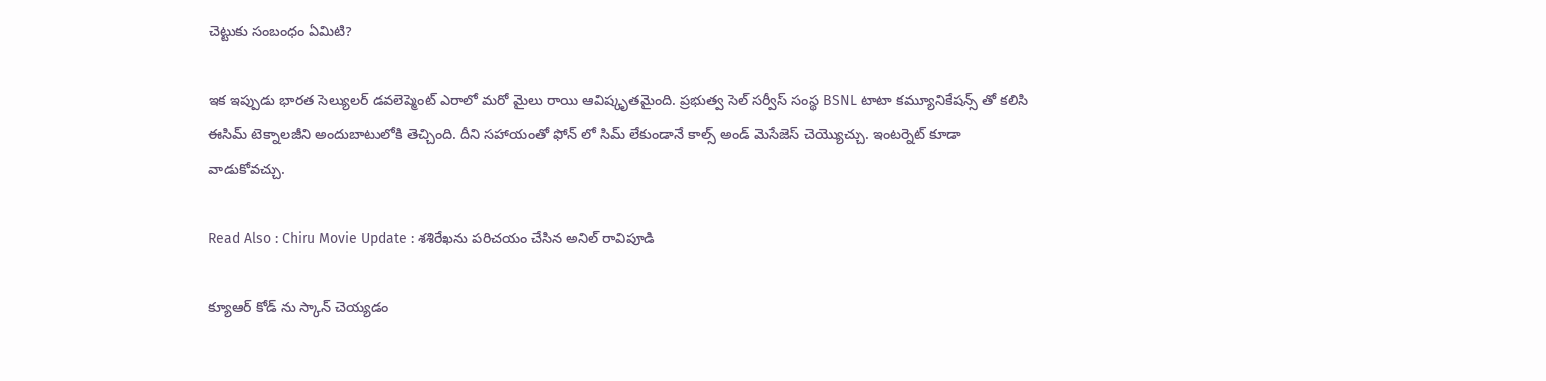చెట్టుకు సంబంధం ఏమిటి?

ఇక ఇప్పుడు భారత సెల్యులర్ డవలెప్మెంట్ ఎరాలో మరో మైలు రాయి ఆవిష్కృతమైంది. ప్రభుత్వ సెల్ సర్వీస్ సంస్థ BSNL టాటా కమ్యూనికేషన్స్ తో కలిసి ఈసిమ్ టెక్నాలజీని అందుబాటులోకి తెచ్చింది. దీని సహాయంతో ఫోన్ లో సిమ్ లేకుండానే కాల్స్ అండ్ మెసేజెస్ చెయ్యొచ్చు. ఇంటర్నెట్ కూడా వాడుకోవచ్చు.

Read Also : Chiru Movie Update : శశిరేఖను పరిచయం చేసిన అనిల్ రావిపూడి

క్యూఆర్ కోడ్ ను స్కాన్ చెయ్యడం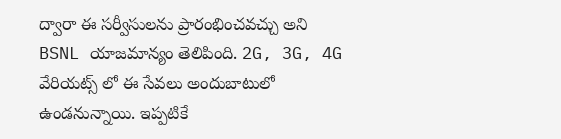ద్వారా ఈ సర్వీసులను ప్రారంభించవచ్చు అని BSNL యాజమాన్యం తెలిపింది. 2G, 3G, 4G వేరియట్స్ లో ఈ సేవలు అందుబాటులో ఉండనున్నాయి. ఇప్పటికే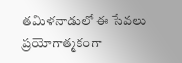తమిళనాడులో ఈ సేవలు ప్రయోగాత్మకంగా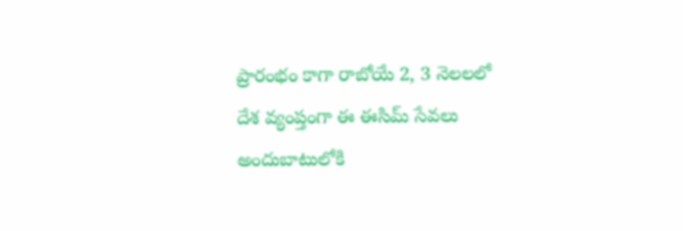ప్రారంభం కాగా రాబోయే 2, 3 నెలలలో దేశ వ్యంప్తంగా ఈ ఈసిమ్ సేవలు అందుబాటులోకి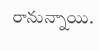రానున్నాయి.